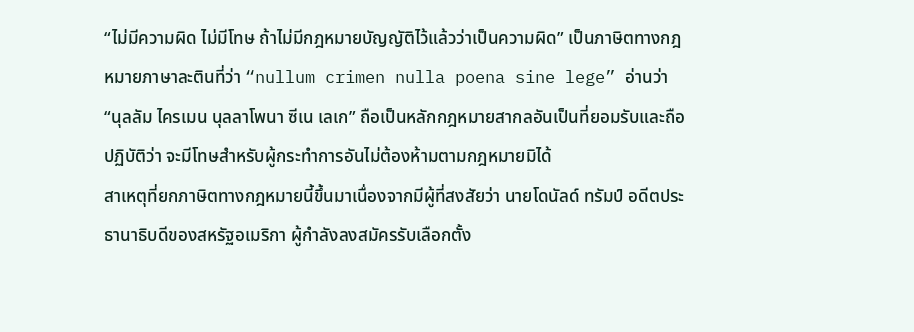“ไม่มีความผิด ไม่มีโทษ ถ้าไม่มีกฎหมายบัญญัติไว้แล้วว่าเป็นความผิด” เป็นภาษิตทางกฎหมายภาษาละตินที่ว่า “nullum crimen nulla poena sine lege” อ่านว่า “นุลลัม ไครเมน นุลลาโพนา ซีเน เลเก” ถือเป็นหลักกฎหมายสากลอันเป็นที่ยอมรับและถือปฏิบัติว่า จะมีโทษสำหรับผู้กระทำการอันไม่ต้องห้ามตามกฎหมายมิได้
สาเหตุที่ยกภาษิตทางกฎหมายนี้ขึ้นมาเนื่องจากมีผู้ที่สงสัยว่า นายโดนัลด์ ทรัมป์ อดีตประธานาธิบดีของสหรัฐอเมริกา ผู้กำลังลงสมัครรับเลือกตั้ง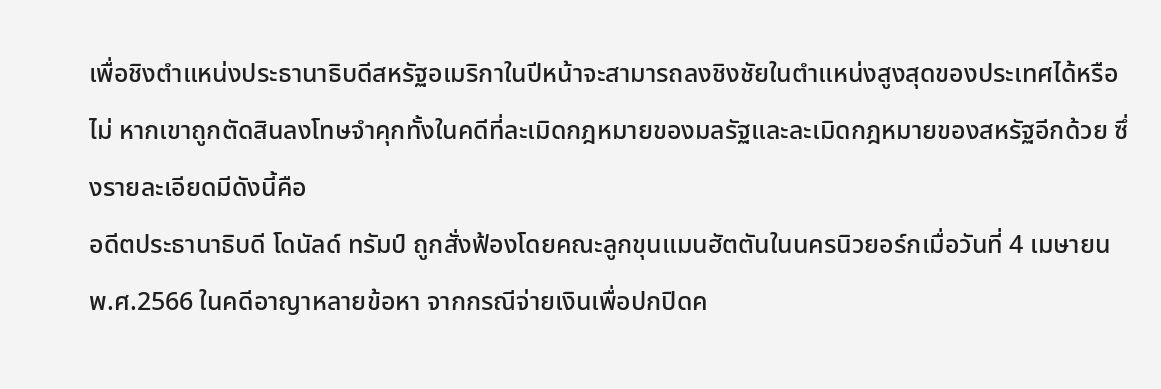เพื่อชิงตำแหน่งประธานาธิบดีสหรัฐอเมริกาในปีหน้าจะสามารถลงชิงชัยในตำแหน่งสูงสุดของประเทศได้หรือไม่ หากเขาถูกตัดสินลงโทษจำคุกทั้งในคดีที่ละเมิดกฎหมายของมลรัฐและละเมิดกฎหมายของสหรัฐอีกด้วย ซึ่งรายละเอียดมีดังนี้คือ
อดีตประธานาธิบดี โดนัลด์ ทรัมป์ ถูกสั่งฟ้องโดยคณะลูกขุนแมนฮัตตันในนครนิวยอร์กเมื่อวันที่ 4 เมษายน พ.ศ.2566 ในคดีอาญาหลายข้อหา จากกรณีจ่ายเงินเพื่อปกปิดค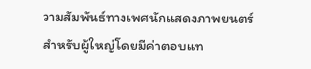วามสัมพันธ์ทางเพศนักแสดงภาพยนตร์สำหรับผู้ใหญ่โดยมีค่าตอบแท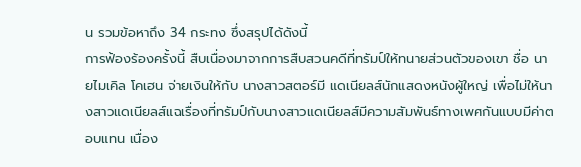น รวมข้อหาถึง 34 กระทง ซึ่งสรุปได้ดังนี้
การฟ้องร้องครั้งนี้ สืบเนื่องมาจากการสืบสวนคดีที่ทรัมป์ให้ทนายส่วนตัวของเขา ชื่อ นายไมเคิล โคเฮน จ่ายเงินให้กับ นางสาวสตอร์มี แดเนียลส์นักแสดงหนังผู้ใหญ่ เพื่อไม่ให้นางสาวแดเนียลส์แฉเรื่องที่ทรัมป์กับนางสาวแดเนียลส์มีความสัมพันธ์ทางเพศกันแบบมีค่าตอบแทน เนื่อง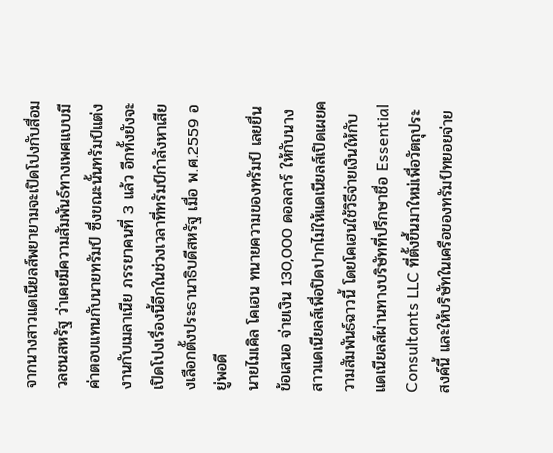จากนางสาวแดเนียลส์พยายามจะเปิดโปงกับสื่อมวลชนสหรัฐ ว่าเคยมีความสัมพันธ์ทางเพศแบบมีค่าตอบแทนกับนายทรัมป์ ซึ่งขณะนั้นทรัมป์แต่งงานกับเมลาเนีย ภรรยาคนที่ 3 แล้ว อีกทั้งยังจะเปิดโปงเรื่องนี้อีกในช่วงเวลาที่ทรัมป์กำลังหาเสียงเลือกตั้งประธานาธิบดีสหรัฐ เมื่อ พ.ศ.2559 อยู่พอดี
นายไมเคิล โคเฮน ทนายความของทรัมป์ เลยยื่นข้อเสนอ จ่ายเงิน 130,000 ดอลลาร์ ให้กับนางสาวแดเนียลส์เพื่อปิดปากไม่ให้แดเนียลส์เปิดเผยความสัมพันธ์ฉาวนี้ โดยโคเฮนใช้วิธีจ่ายเงินให้กับแดเนียลส์ผ่านทางบริษัทที่ปรึกษาชื่อ Essential Consultants LLC ที่ตั้งขึ้นมาใหม่เพื่อวัตถุประสงค์นี้ และให้บริษัทในเครือของทรัมป์ทยอยจ่าย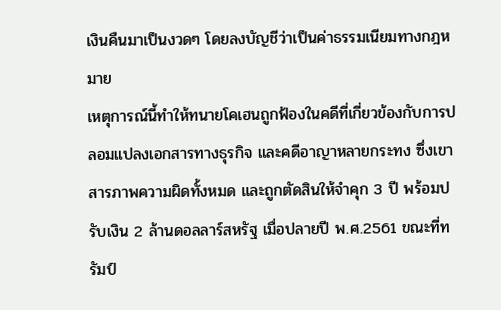เงินคืนมาเป็นงวดๆ โดยลงบัญชีว่าเป็นค่าธรรมเนียมทางกฎหมาย
เหตุการณ์นี้ทำให้ทนายโคเฮนถูกฟ้องในคดีที่เกี่ยวข้องกับการปลอมแปลงเอกสารทางธุรกิจ และคดีอาญาหลายกระทง ซึ่งเขาสารภาพความผิดทั้งหมด และถูกตัดสินให้จำคุก 3 ปี พร้อมปรับเงิน 2 ล้านดอลลาร์สหรัฐ เมื่อปลายปี พ.ศ.2561 ขณะที่ทรัมป์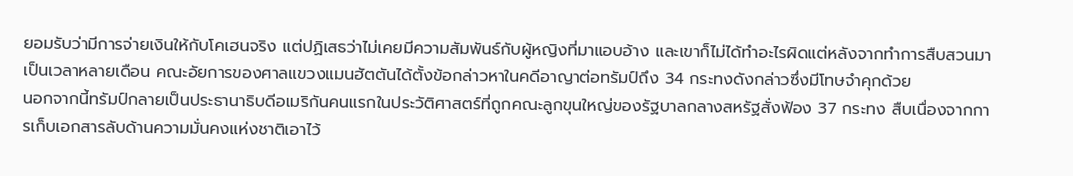ยอมรับว่ามีการจ่ายเงินให้กับโคเฮนจริง แต่ปฏิเสธว่าไม่เคยมีความสัมพันธ์กับผู้หญิงที่มาแอบอ้าง และเขาก็ไม่ได้ทำอะไรผิดแต่หลังจากทำการสืบสวนมาเป็นเวลาหลายเดือน คณะอัยการของศาลแขวงแมนฮัตตันได้ตั้งข้อกล่าวหาในคดีอาญาต่อทรัมป์ถึง 34 กระทงดังกล่าวซึ่งมีโทษจำคุกด้วย
นอกจากนี้ทรัมป์กลายเป็นประธานาธิบดีอเมริกันคนแรกในประวัติศาสตร์ที่ถูกคณะลูกขุนใหญ่ของรัฐบาลกลางสหรัฐสั่งฟ้อง 37 กระทง สืบเนื่องจากการเก็บเอกสารลับด้านความมั่นคงแห่งชาติเอาไว้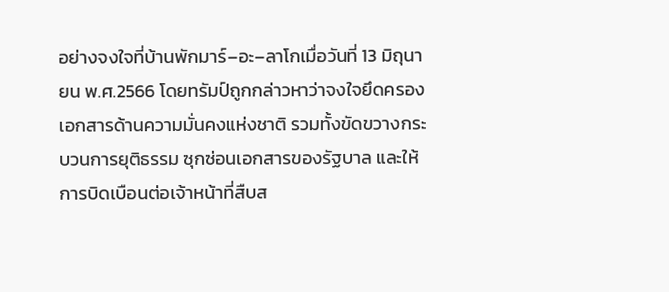อย่างจงใจที่บ้านพักมาร์–อะ–ลาโกเมื่อวันที่ 13 มิถุนายน พ.ศ.2566 โดยทรัมป์ถูกกล่าวหาว่าจงใจยึดครองเอกสารด้านความมั่นคงแห่งชาติ รวมทั้งขัดขวางกระบวนการยุติธรรม ซุกซ่อนเอกสารของรัฐบาล และให้การบิดเบือนต่อเจ้าหน้าที่สืบส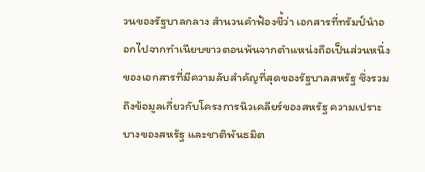วนของรัฐบาลกลาง สำนวนคำฟ้องชี้ว่า เอกสารที่ทรัมป์นำออกไปจากทำเนียบขาวตอนพ้นจากตำแหน่งถือเป็นส่วนหนึ่งของเอกสารที่มีความลับสำคัญที่สุดของรัฐบาลสหรัฐ ซึ่งรวมถึงข้อมูลเกี่ยวกับโครงการนิวเคลียร์ของสหรัฐ ความเปราะบางของสหรัฐ และชาติพันธมิต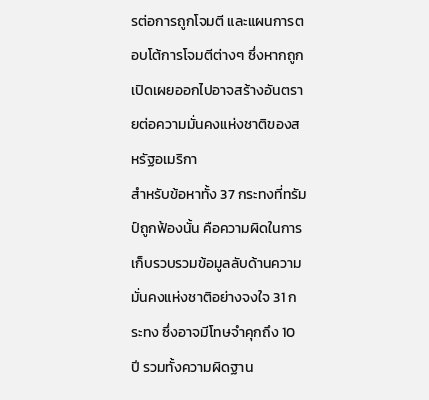รต่อการถูกโจมตี และแผนการตอบโต้การโจมตีต่างๆ ซึ่งหากถูกเปิดเผยออกไปอาจสร้างอันตรายต่อความมั่นคงแห่งชาติของสหรัฐอเมริกา
สำหรับข้อหาทั้ง 37 กระทงที่ทรัมป์ถูกฟ้องนั้น คือความผิดในการเก็บรวบรวมข้อมูลลับด้านความมั่นคงแห่งชาติอย่างจงใจ 31 กระทง ซึ่งอาจมีโทษจำคุกถึง 10 ปี รวมทั้งความผิดฐาน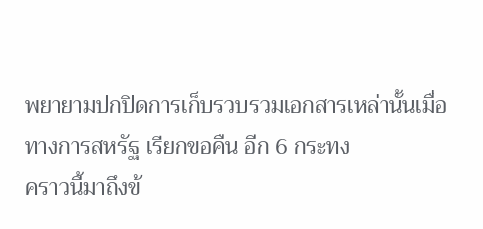พยายามปกปิดการเก็บรวบรวมเอกสารเหล่านั้นเมื่อทางการสหรัฐ เรียกขอคืน อีก 6 กระทง
คราวนี้มาถึงข้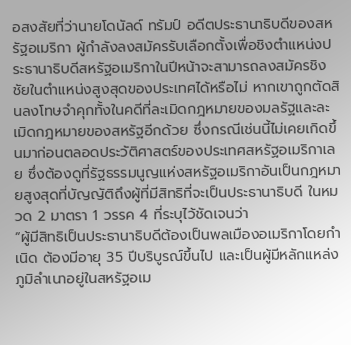อสงสัยที่ว่านายโดนัลด์ ทรัมป์ อดีตประธานาธิบดีของสหรัฐอเมริกา ผู้กำลังลงสมัครรับเลือกตั้งเพื่อชิงตำแหน่งประธานาธิบดีสหรัฐอเมริกาในปีหน้าจะสามารถลงสมัครชิงชัยในตำแหน่งสูงสุดของประเทศได้หรือไม่ หากเขาถูกตัดสินลงโทษจำคุกทั้งในคดีที่ละเมิดกฎหมายของมลรัฐและละเมิดกฎหมายของสหรัฐอีกด้วย ซึ่งกรณีเช่นนี้ไม่เคยเกิดขึ้นมาก่อนตลอดประวัติศาสตร์ของประเทศสหรัฐอเมริกาเลย ซึ่งต้องดูที่รัฐธรรมนูญแห่งสหรัฐอเมริกาอันเป็นกฎหมายสูงสุดที่บัญญัติถึงผู้ที่มีสิทธิที่จะเป็นประธานาธิบดี ในหมวด 2 มาตรา 1 วรรค 4 ที่ระบุไว้ชัดเจนว่า
“ผู้มีสิทธิเป็นประธานาธิบดีต้องเป็นพลเมืองอเมริกาโดยกำเนิด ต้องมีอายุ 35 ปีบริบูรณ์ขึ้นไป และเป็นผู้มีหลักแหล่งภูมิลำเนาอยู่ในสหรัฐอเม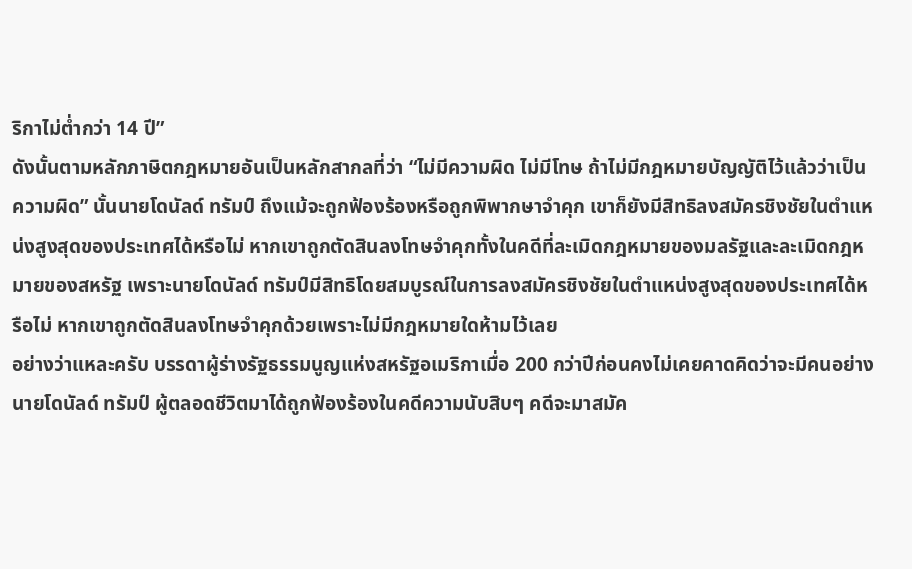ริกาไม่ต่ำกว่า 14 ปี”
ดังนั้นตามหลักภาษิตกฎหมายอันเป็นหลักสากลที่ว่า “ไม่มีความผิด ไม่มีโทษ ถ้าไม่มีกฎหมายบัญญัติไว้แล้วว่าเป็นความผิด” นั้นนายโดนัลด์ ทรัมป์ ถึงแม้จะถูกฟ้องร้องหรือถูกพิพากษาจำคุก เขาก็ยังมีสิทธิลงสมัครชิงชัยในตำแหน่งสูงสุดของประเทศได้หรือไม่ หากเขาถูกตัดสินลงโทษจำคุกทั้งในคดีที่ละเมิดกฎหมายของมลรัฐและละเมิดกฎหมายของสหรัฐ เพราะนายโดนัลด์ ทรัมป์มีสิทธิโดยสมบูรณ์ในการลงสมัครชิงชัยในตำแหน่งสูงสุดของประเทศได้หรือไม่ หากเขาถูกตัดสินลงโทษจำคุกด้วยเพราะไม่มีกฎหมายใดห้ามไว้เลย
อย่างว่าแหละครับ บรรดาผู้ร่างรัฐธรรมนูญแห่งสหรัฐอเมริกาเมื่อ 200 กว่าปีก่อนคงไม่เคยคาดคิดว่าจะมีคนอย่างนายโดนัลด์ ทรัมป์ ผู้ตลอดชีวิตมาได้ถูกฟ้องร้องในคดีความนับสิบๆ คดีจะมาสมัค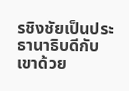รชิงชัยเป็นประธานาธิบดีกับเขาด้วย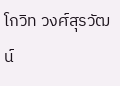โกวิท วงศ์สุรวัฒน์